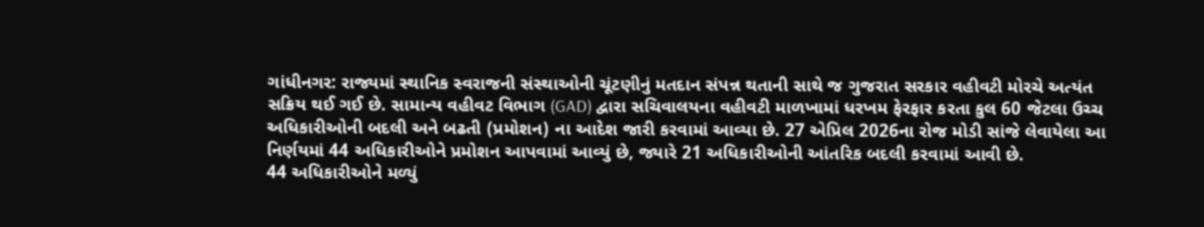ગાંધીનગર: રાજ્યમાં સ્થાનિક સ્વરાજની સંસ્થાઓની ચૂંટણીનું મતદાન સંપન્ન થતાની સાથે જ ગુજરાત સરકાર વહીવટી મોરચે અત્યંત સક્રિય થઈ ગઈ છે. સામાન્ય વહીવટ વિભાગ (GAD) દ્વારા સચિવાલયના વહીવટી માળખામાં ધરખમ ફેરફાર કરતા કુલ 60 જેટલા ઉચ્ચ અધિકારીઓની બદલી અને બઢતી (પ્રમોશન) ના આદેશ જારી કરવામાં આવ્યા છે. 27 એપ્રિલ 2026ના રોજ મોડી સાંજે લેવાયેલા આ નિર્ણયમાં 44 અધિકારીઓને પ્રમોશન આપવામાં આવ્યું છે, જ્યારે 21 અધિકારીઓની આંતરિક બદલી કરવામાં આવી છે.
44 અધિકારીઓને મળ્યું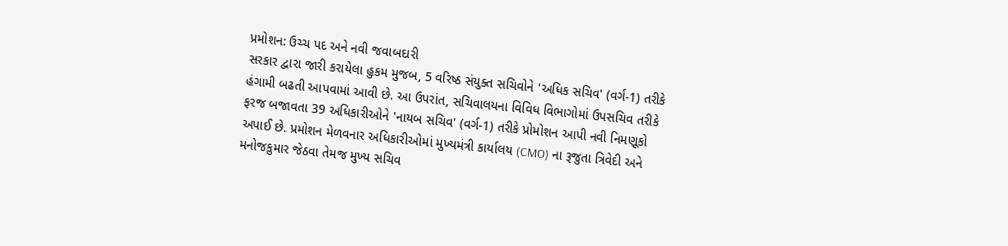પ્રમોશન: ઉચ્ચ પદ અને નવી જવાબદારી
સરકાર દ્વારા જારી કરાયેલા હુકમ મુજબ, 5 વરિષ્ઠ સંયુક્ત સચિવોને 'અધિક સચિવ' (વર્ગ-1) તરીકે હંગામી બઢતી આપવામાં આવી છે. આ ઉપરાંત, સચિવાલયના વિવિધ વિભાગોમાં ઉપસચિવ તરીકે ફરજ બજાવતા 39 અધિકારીઓને 'નાયબ સચિવ' (વર્ગ-1) તરીકે પ્રોમોશન આપી નવી નિમણૂકો અપાઈ છે. પ્રમોશન મેળવનાર અધિકારીઓમાં મુખ્યમંત્રી કાર્યાલય (CMO) ના રૂજુતા ત્રિવેદી અને મનોજકુમાર જેઠવા તેમજ મુખ્ય સચિવ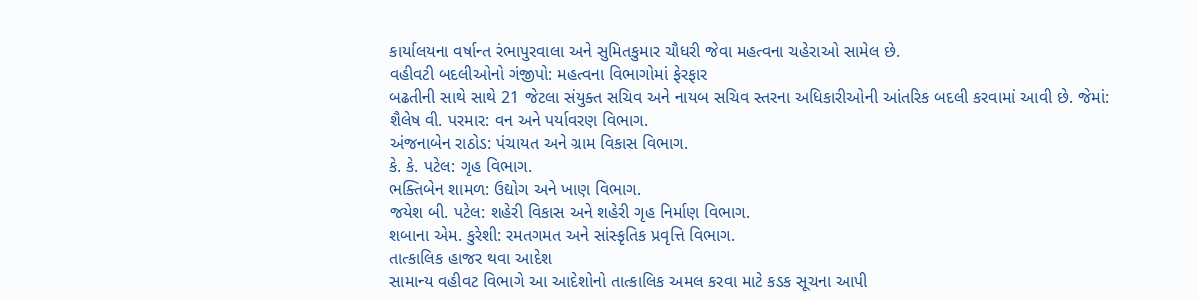કાર્યાલયના વર્ષાન્ત રંભાપુરવાલા અને સુમિતકુમાર ચૌધરી જેવા મહત્વના ચહેરાઓ સામેલ છે.
વહીવટી બદલીઓનો ગંજીપો: મહત્વના વિભાગોમાં ફેરફાર
બઢતીની સાથે સાથે 21 જેટલા સંયુક્ત સચિવ અને નાયબ સચિવ સ્તરના અધિકારીઓની આંતરિક બદલી કરવામાં આવી છે. જેમાં:
શૈલેષ વી. પરમાર: વન અને પર્યાવરણ વિભાગ.
અંજનાબેન રાઠોડ: પંચાયત અને ગ્રામ વિકાસ વિભાગ.
કે. કે. પટેલ: ગૃહ વિભાગ.
ભક્તિબેન શામળ: ઉદ્યોગ અને ખાણ વિભાગ.
જયેશ બી. પટેલ: શહેરી વિકાસ અને શહેરી ગૃહ નિર્માણ વિભાગ.
શબાના એમ. કુરેશી: રમતગમત અને સાંસ્કૃતિક પ્રવૃત્તિ વિભાગ.
તાત્કાલિક હાજર થવા આદેશ
સામાન્ય વહીવટ વિભાગે આ આદેશોનો તાત્કાલિક અમલ કરવા માટે કડક સૂચના આપી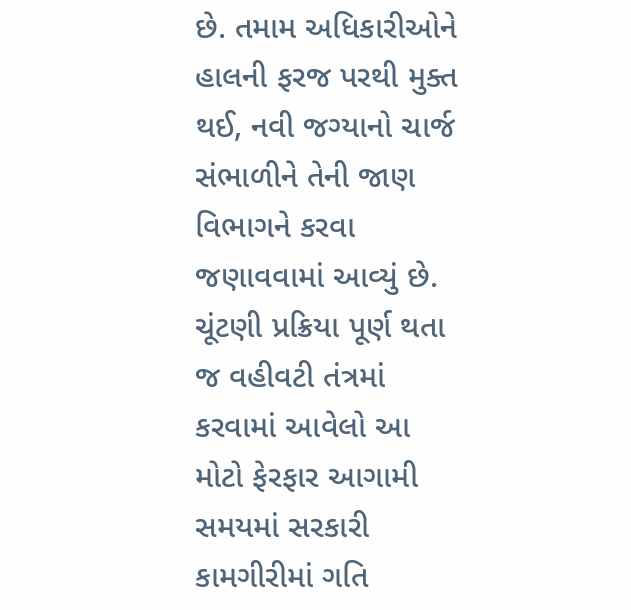છે. તમામ અધિકારીઓને હાલની ફરજ પરથી મુક્ત થઈ, નવી જગ્યાનો ચાર્જ સંભાળીને તેની જાણ વિભાગને કરવા જણાવવામાં આવ્યું છે. ચૂંટણી પ્રક્રિયા પૂર્ણ થતા જ વહીવટી તંત્રમાં કરવામાં આવેલો આ મોટો ફેરફાર આગામી સમયમાં સરકારી કામગીરીમાં ગતિ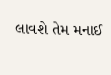લાવશે તેમ મનાઈ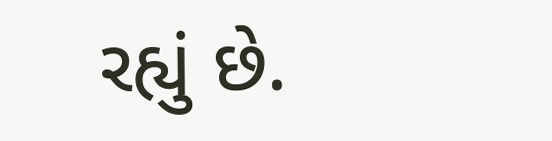રહ્યું છે.